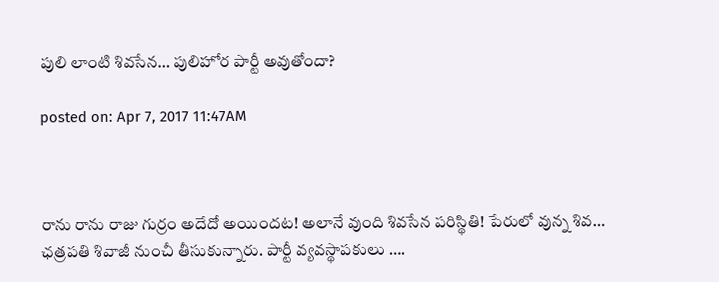పులి లాంటి శివసేన… పులిహోర పార్టీ అవుతోందా?

posted on: Apr 7, 2017 11:47AM



రాను రాను రాజు గుర్రం అదేదో అయిందట! అలానే వుంది శివసేన పరిస్థితి! పేరులో వున్న శివ… ఛత్రపతి శివాజీ నుంచీ తీసుకున్నారు. పార్టీ వ్యవస్థాపకులు ….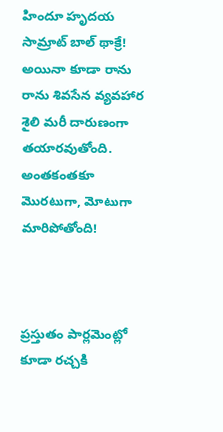హిందూ హృదయ సామ్రాట్ బాల్ థాక్రే! అయినా కూడా రాను రాను శివసేన వ్యవహార శైలి మరీ దారుణంగా తయారవుతోంది. అంతకంతకూ మొరటుగా, మోటుగా మారిపోతోంది!



ప్రస్తుతం పార్లమెంట్లో కూడా రచ్చకి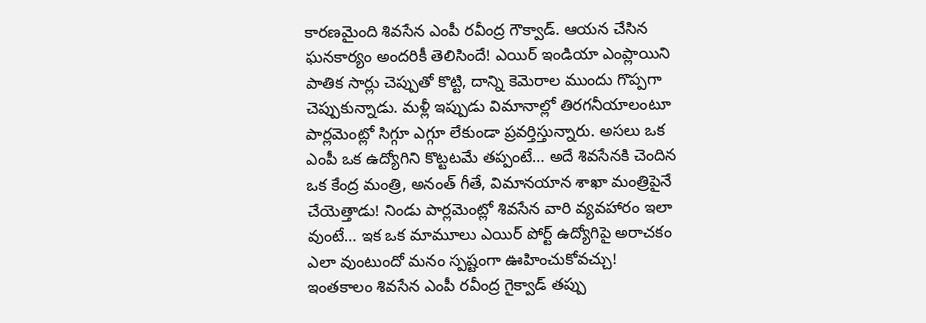కారణమైంది శివసేన ఎంపీ రవీంద్ర గౌక్వాడ్. ఆయన చేసిన ఘనకార్యం అందరికీ తెలిసిందే! ఎయిర్ ఇండియా ఎంప్లాయిని పాతిక సార్లు చెప్పుతో కొట్టి, దాన్ని కెమెరాల ముందు గొప్పగా చెప్పుకున్నాడు. మళ్లీ ఇప్పుడు విమానాల్లో తిరగనీయాలంటూ పార్లమెంట్లో సిగ్గూ ఎగ్గూ లేకుండా ప్రవర్తిస్తున్నారు. అసలు ఒక ఎంపీ ఒక ఉద్యోగిని కొట్టటమే తప్పంటే… అదే శివసేనకి చెందిన ఒక కేంద్ర మంత్రి, అనంత్ గీతే, విమానయాన శాఖా మంత్రిపైనే చేయెత్తాడు! నిండు పార్లమెంట్లో శివసేన వారి వ్యవహారం ఇలా వుంటే… ఇక ఒక మామూలు ఎయిర్ పోర్ట్ ఉద్యోగిపై అరాచకం ఎలా వుంటుందో మనం స్పష్టంగా ఊహించుకోవచ్చు! ఇంతకాలం శివసేన ఎంపీ రవీంద్ర గైక్వాడ్ తప్పు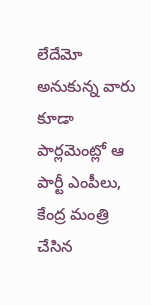లేదేమో అనుకున్న వారు కూడా పార్లమెంట్లో ఆ పార్టీ ఎంపీలు, కేంద్ర మంత్రి చేసిన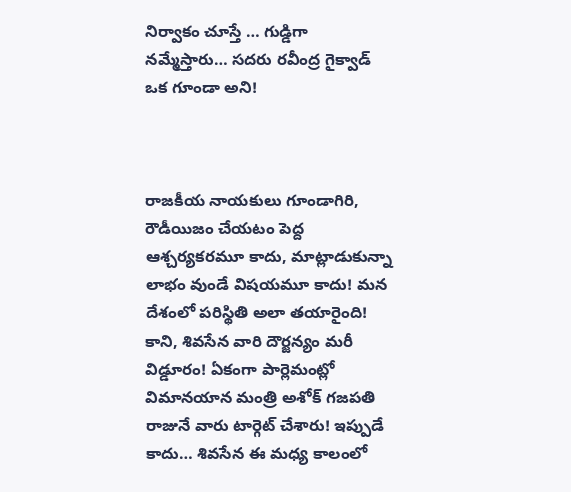నిర్వాకం చూస్తే … గుడ్డిగా నమ్మేస్తారు… సదరు రవీంద్ర గైక్వాడ్ ఒక గూండా అని!



రాజకీయ నాయకులు గూండాగిరి, రౌడీయిజం చేయటం పెద్ద ఆశ్చర్యకరమూ కాదు, మాట్లాడుకున్నా లాభం వుండే విషయమూ కాదు! మన దేశంలో పరిస్థితి అలా తయారైంది! కాని, శివసేన వారి దౌర్జన్యం మరీ విడ్డూరం! ఏకంగా పార్లెమంట్లో విమానయాన మంత్రి అశోక్ గజపతి రాజునే వారు టార్గెట్ చేశారు! ఇప్పుడే కాదు… శివసేన ఈ మధ్య కాలంలో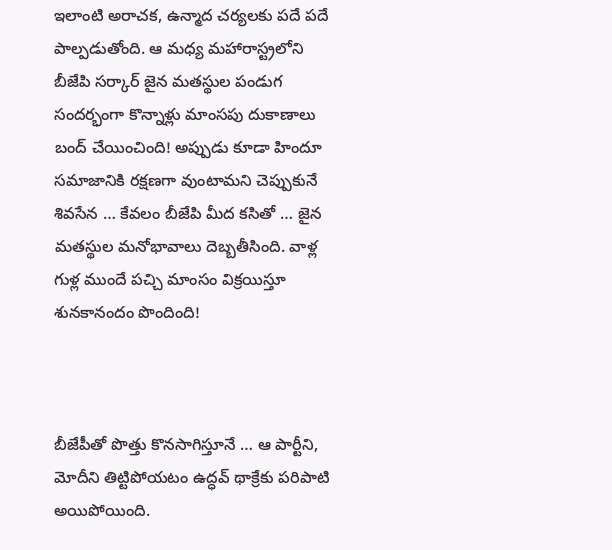ఇలాంటి అరాచక, ఉన్మాద చర్యలకు పదే పదే పాల్పడుతోంది. ఆ మధ్య మహారాస్ట్రలోని బీజేపి సర్కార్ జైన మతస్థుల పండుగ సందర్భంగా కొన్నాళ్లు మాంసపు దుకాణాలు బంద్ చేయించింది! అప్పుడు కూడా హిందూ సమాజానికి రక్షణగా వుంటామని చెప్పుకునే శివసేన … కేవలం బీజేపి మీద కసితో … జైన మతస్థుల మనోభావాలు దెబ్బతీసింది. వాళ్ల గుళ్ల ముందే పచ్చి మాంసం విక్రయిస్తూ శునకానందం పొందింది!



బీజేపీతో పొత్తు కొనసాగిస్తూనే … ఆ పార్టీని, మోదీని తిట్టిపోయటం ఉద్ధవ్ థాక్రేకు పరిపాటి అయిపోయింది.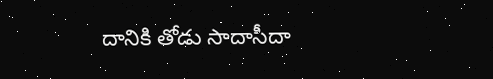దానికి తోడు సాదాసీదా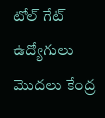టోల్ గేట్ ఉద్యోగులు మొదలు కేంద్ర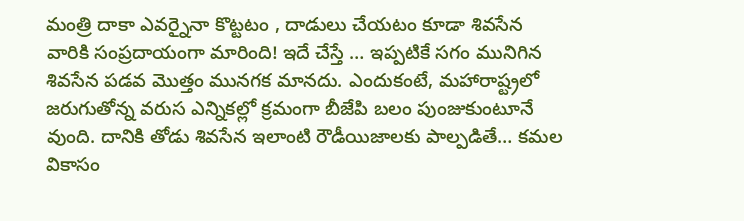మంత్రి దాకా ఎవర్నైనా కొట్టటం , దాడులు చేయటం కూడా శివసేన వారికి సంప్రదాయంగా మారింది! ఇదే చేస్తే … ఇప్పటికే సగం మునిగిన శివసేన పడవ మొత్తం మునగక మానదు. ఎందుకంటే, మహారాష్ట్రలో జరుగుతోన్న వరుస ఎన్నికల్లో క్రమంగా బీజేపి బలం పుంజుకుంటూనే వుంది. దానికి తోడు శివసేన ఇలాంటి రౌడీయిజాలకు పాల్పడితే… కమల వికాసం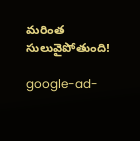మరింత సులువైపోతుంది!

google-ad-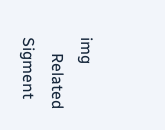img
    Related Sigment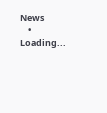News
    • Loading...